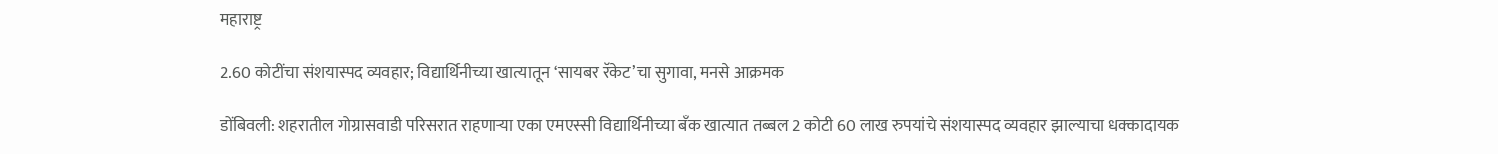महाराष्ट्र

2.60 कोटींचा संशयास्पद व्यवहार; विद्यार्थिनीच्या खात्यातून ‘सायबर रॅकेट’चा सुगावा, मनसे आक्रमक

डोंबिवली: शहरातील गोग्रासवाडी परिसरात राहणाऱ्या एका एमएस्सी विद्यार्थिनीच्या बँक खात्यात तब्बल 2 कोटी 60 लाख रुपयांचे संशयास्पद व्यवहार झाल्याचा धक्कादायक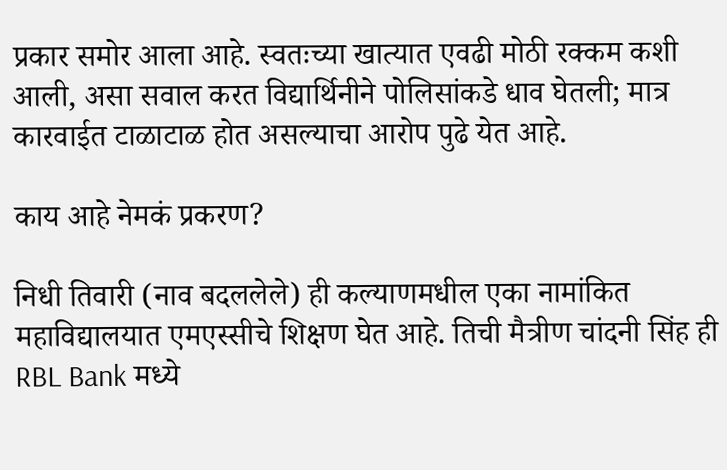प्रकार समोर आला आहे. स्वतःच्या खात्यात एवढी मोठी रक्कम कशी आली, असा सवाल करत विद्यार्थिनीने पोलिसांकडे धाव घेतली; मात्र कारवाईत टाळाटाळ होत असल्याचा आरोप पुढे येत आहे.

काय आहे नेमकं प्रकरण?

निधी तिवारी (नाव बदललेले) ही कल्याणमधील एका नामांकित महाविद्यालयात एमएस्सीचे शिक्षण घेत आहे. तिची मैत्रीण चांदनी सिंह ही RBL Bank मध्ये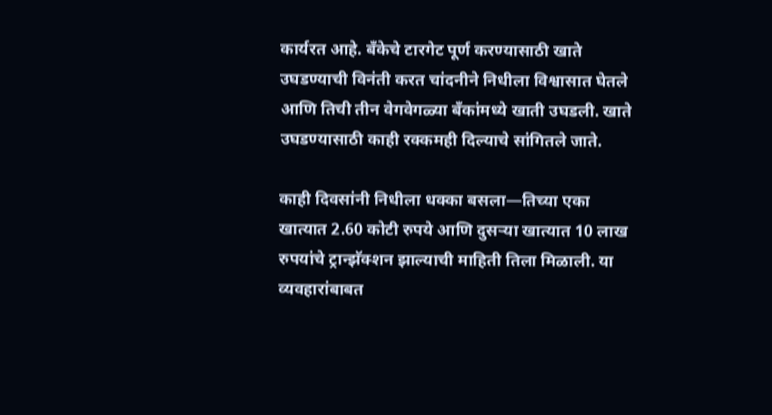कार्यरत आहे. बँकेचे टारगेट पूर्ण करण्यासाठी खाते उघडण्याची विनंती करत चांदनीने निधीला विश्वासात घेतले आणि तिची तीन वेगवेगळ्या बँकांमध्ये खाती उघडली. खाते उघडण्यासाठी काही रक्कमही दिल्याचे सांगितले जाते.

काही दिवसांनी निधीला धक्का बसला—तिच्या एका खात्यात 2.60 कोटी रुपये आणि दुसऱ्या खात्यात 10 लाख रुपयांचे ट्रान्झॅक्शन झाल्याची माहिती तिला मिळाली. या व्यवहारांबाबत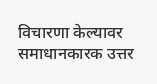विचारणा केल्यावर समाधानकारक उत्तर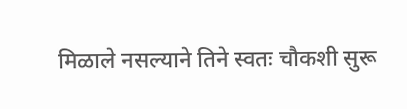मिळाले नसल्याने तिने स्वतः चौकशी सुरू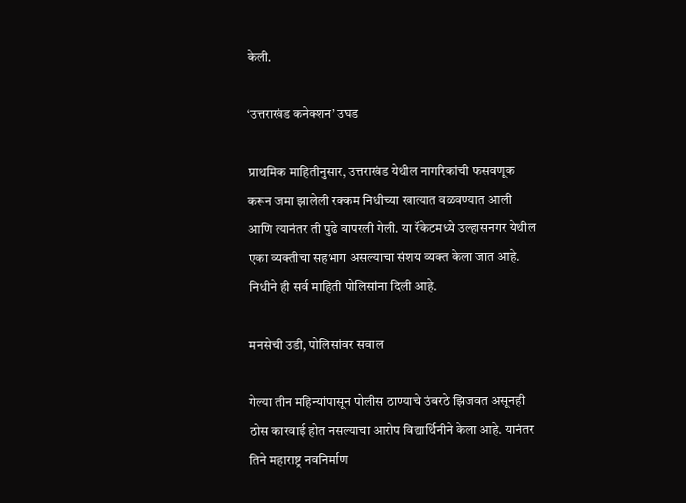केली.

‘उत्तराखंड कनेक्शन’ उघड

प्राथमिक माहितीनुसार, उत्तराखंड येथील नागरिकांची फसवणूक करून जमा झालेली रक्कम निधीच्या खात्यात वळवण्यात आली आणि त्यानंतर ती पुढे वापरली गेली. या रॅकेटमध्ये उल्हासनगर येथील एका व्यक्तीचा सहभाग असल्याचा संशय व्यक्त केला जात आहे. निधीने ही सर्व माहिती पोलिसांना दिली आहे.

मनसेची उडी, पोलिसांवर सवाल

गेल्या तीन महिन्यांपासून पोलीस ठाण्याचे उंबरठे झिजवत असूनही ठोस कारवाई होत नसल्याचा आरोप विद्यार्थिनीने केला आहे. यानंतर तिने महाराष्ट्र नवनिर्माण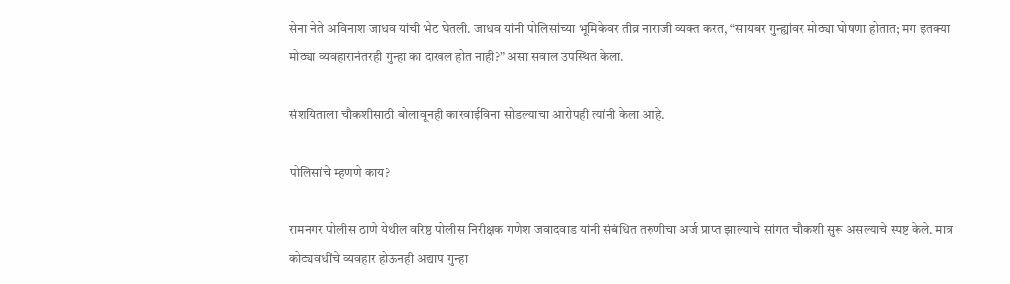सेना नेते अविनाश जाधव यांची भेट घेतली. जाधव यांनी पोलिसांच्या भूमिकेवर तीव्र नाराजी व्यक्त करत, “सायबर गुन्ह्यांवर मोठ्या घोषणा होतात; मग इतक्या मोठ्या व्यवहारानंतरही गुन्हा का दाखल होत नाही?” असा सवाल उपस्थित केला.

संशयिताला चौकशीसाठी बोलावूनही कारवाईविना सोडल्याचा आरोपही त्यांनी केला आहे.

पोलिसांचे म्हणणे काय?

रामनगर पोलीस ठाणे येथील वरिष्ठ पोलीस निरीक्षक गणेश जवादवाड यांनी संबंधित तरुणीचा अर्ज प्राप्त झाल्याचे सांगत चौकशी सुरू असल्याचे स्पष्ट केले. मात्र कोट्यवधींचे व्यवहार होऊनही अद्याप गुन्हा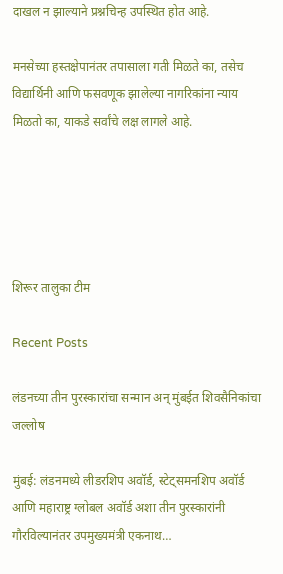दाखल न झाल्याने प्रश्नचिन्ह उपस्थित होत आहे.

मनसेच्या हस्तक्षेपानंतर तपासाला गती मिळते का, तसेच विद्यार्थिनी आणि फसवणूक झालेल्या नागरिकांना न्याय मिळतो का, याकडे सर्वांचे लक्ष लागले आहे.





शिरूर तालुका टीम

Recent Posts

लंडनच्या तीन पुरस्कारांचा सन्मान अन् मुंबईत शिवसैनिकांचा जल्लोष

मुंबई: लंडनमध्ये लीडरशिप अवॉर्ड, स्टेट्समनशिप अवॉर्ड आणि महाराष्ट्र ग्लोबल अवॉर्ड अशा तीन पुरस्कारांनी गौरविल्यानंतर उपमुख्यमंत्री एकनाथ…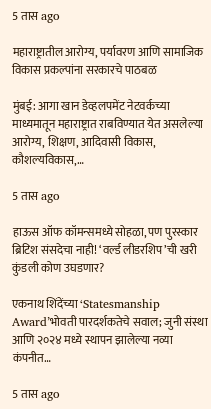5 तास ago

महाराष्ट्रातील आरोग्य, पर्यावरण आणि सामाजिक विकास प्रकल्पांना सरकारचे पाठबळ

मुंबई: आगा खान डेव्हलपमेंट नेटवर्कच्या माध्यमातून महाराष्ट्रात राबविण्यात येत असलेल्या आरोग्य, शिक्षण, आदिवासी विकास, कौशल्यविकास,…

5 तास ago

हाऊस ऑफ कॉमन्समध्ये सोहळा, पण पुरस्कार ब्रिटिश संसदेचा नाही! ‘वर्ल्ड लीडरशिप’ची खरी कुंडली कोण उघडणार?

एकनाथ शिंदेंच्या ‘Statesmanship Award’भोवती पारदर्शकतेचे सवाल; जुनी संस्था आणि २०२४ मध्ये स्थापन झालेल्या नव्या कंपनीत…

5 तास ago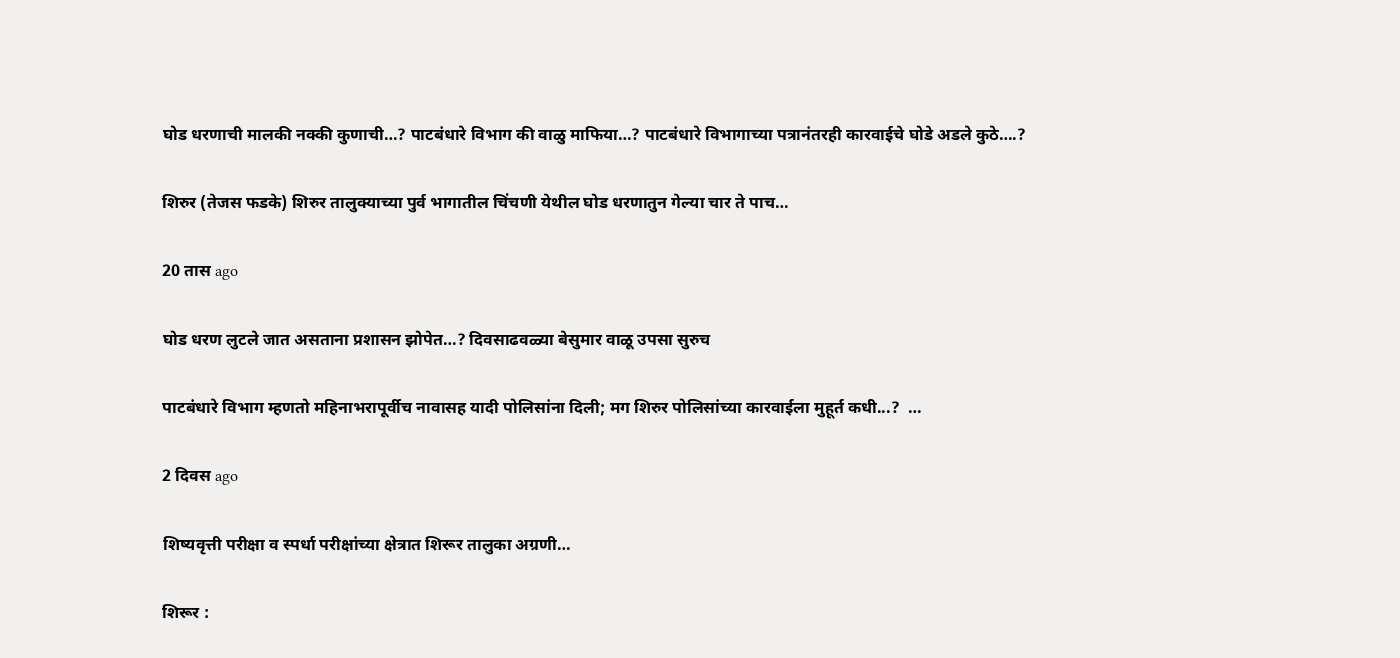घोड धरणाची मालकी नक्की कुणाची…? पाटबंधारे विभाग की वाळु माफिया…? पाटबंधारे विभागाच्या पत्रानंतरही कारवाईचे घोडे अडले कुठे….?

शिरुर (तेजस फडके) शिरुर तालुक्याच्या पुर्व भागातील चिंचणी येथील घोड धरणातुन गेल्या चार ते पाच…

20 तास ago

घोड धरण लुटले जात असताना प्रशासन झोपेत…? दिवसाढवळ्या बेसुमार वाळू उपसा सुरुच

पाटबंधारे विभाग म्हणतो महिनाभरापूर्वीच नावासह यादी पोलिसांना दिली; मग शिरुर पोलिसांच्या कारवाईला मुहूर्त कधी...?  …

2 दिवस ago

शिष्यवृत्ती परीक्षा व स्पर्धा परीक्षांच्या क्षेत्रात शिरूर तालुका अग्रणी…

शिरूर :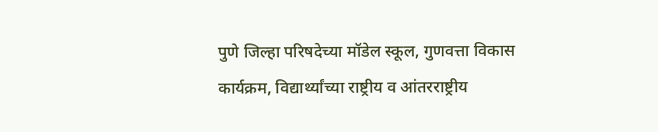पुणे जिल्हा परिषदेच्या मॉडेल स्कूल, गुणवत्ता विकास कार्यक्रम, विद्यार्थ्यांच्या राष्ट्रीय व आंतरराष्ट्रीय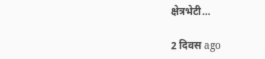क्षेत्रभेटी…

2 दिवस ago